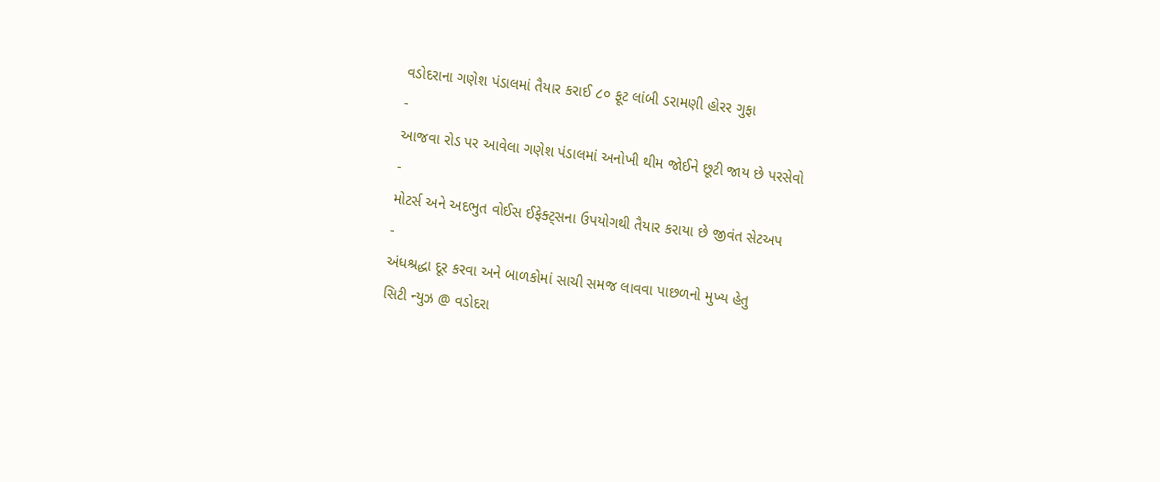વડોદરાના ગણેશ પંડાલમાં તૈયાર કરાઈ ૮૦ ફૂટ લાંબી ડરામણી હોરર ગુફા
-
આજવા રોડ પર આવેલા ગણેશ પંડાલમાં અનોખી થીમ જોઈને છૂટી જાય છે પરસેવો
-
મોટર્સ અને અદભુત વોઈસ ઈફેક્ટ્સના ઉપયોગથી તૈયાર કરાયા છે જીવંત સેટઅપ
-
અંધશ્રદ્ધા દૂર કરવા અને બાળકોમાં સાચી સમજ લાવવા પાછળનો મુખ્ય હેતુ
સિટી ન્યુઝ @ વડોદરા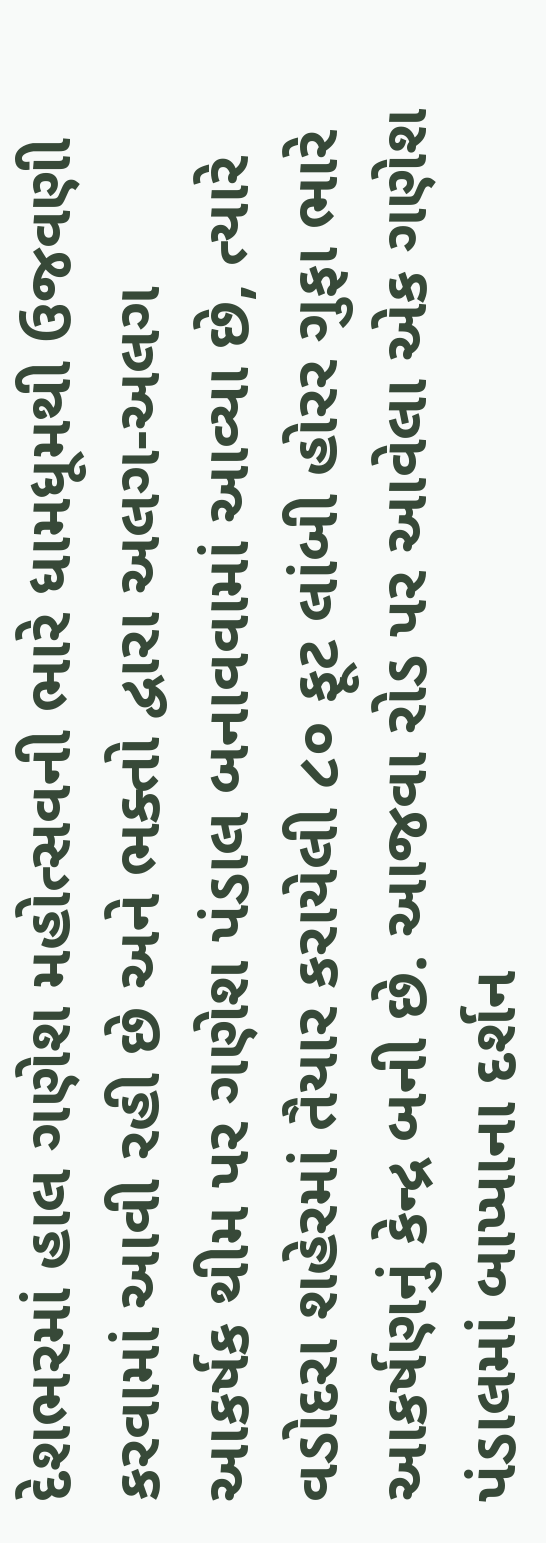દેશભરમાં હાલ ગણેશ મહોત્સવની ભારે ધામધૂમથી ઉજવણી કરવામાં આવી રહી છે અને ભક્તો દ્વારા અલગ-અલગ આકર્ષક થીમ પર ગણેશ પંડાલ બનાવવામાં આવ્યા છે, ત્યારે વડોદરા શહેરમાં તૈયાર કરાયેલી ૮૦ ફૂટ લાંબી હોરર ગુફા ભારે આકર્ષણનું કેન્દ્ર બની છે. આજવા રોડ પર આવેલા એક ગણેશ પંડાલમાં બાપ્પાના દર્શન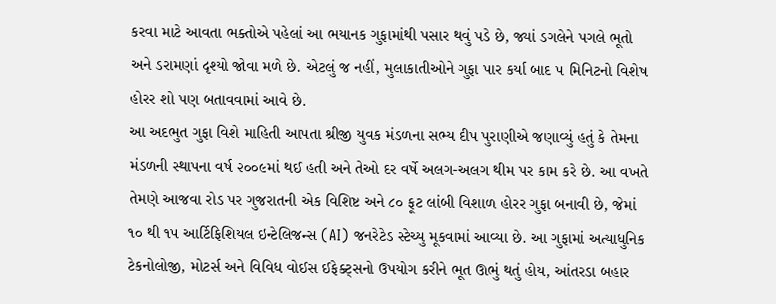કરવા માટે આવતા ભક્તોએ પહેલાં આ ભયાનક ગુફામાંથી પસાર થવું પડે છે, જ્યાં ડગલેને પગલે ભૂતો અને ડરામણાં દૃશ્યો જોવા મળે છે. એટલું જ નહીં, મુલાકાતીઓને ગુફા પાર કર્યા બાદ ૫ મિનિટનો વિશેષ હોરર શો પણ બતાવવામાં આવે છે.
આ અદભુત ગુફા વિશે માહિતી આપતા શ્રીજી યુવક મંડળના સભ્ય દીપ પુરાણીએ જણાવ્યું હતું કે તેમના મંડળની સ્થાપના વર્ષ ૨૦૦૯માં થઈ હતી અને તેઓ દર વર્ષે અલગ-અલગ થીમ પર કામ કરે છે. આ વખતે તેમણે આજવા રોડ પર ગુજરાતની એક વિશિષ્ટ અને ૮૦ ફૂટ લાંબી વિશાળ હોરર ગુફા બનાવી છે, જેમાં ૧૦ થી ૧૫ આર્ટિફિશિયલ ઇન્ટેલિજન્સ (AI) જનરેટેડ સ્ટેચ્યુ મૂકવામાં આવ્યા છે. આ ગુફામાં અત્યાધુનિક ટેકનોલોજી, મોટર્સ અને વિવિધ વોઈસ ઈફેક્ટ્સનો ઉપયોગ કરીને ભૂત ઊભું થતું હોય, આંતરડા બહાર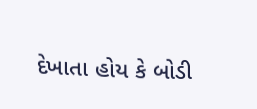દેખાતા હોય કે બોડી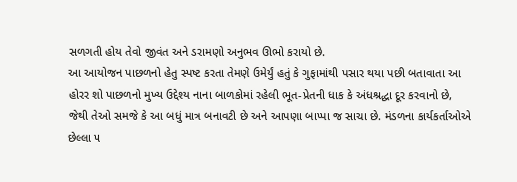સળગતી હોય તેવો જીવંત અને ડરામણો અનુભવ ઊભો કરાયો છે.
આ આયોજન પાછળનો હેતુ સ્પષ્ટ કરતા તેમણે ઉમેર્યું હતું કે ગુફામાંથી પસાર થયા પછી બતાવાતા આ હોરર શો પાછળનો મુખ્ય ઉદ્દેશ્ય નાના બાળકોમાં રહેલી ભૂત-પ્રેતની ધાક કે અંધશ્રદ્ધા દૂર કરવાનો છે, જેથી તેઓ સમજે કે આ બધું માત્ર બનાવટી છે અને આપણા બાપ્પા જ સાચા છે. મંડળના કાર્યકર્તાઓએ છેલ્લા ૫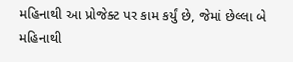મહિનાથી આ પ્રોજેક્ટ પર કામ કર્યું છે, જેમાં છેલ્લા બે મહિનાથી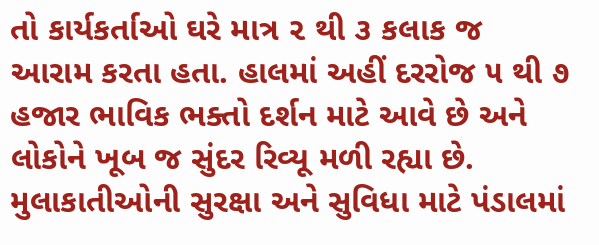તો કાર્યકર્તાઓ ઘરે માત્ર ૨ થી ૩ કલાક જ આરામ કરતા હતા. હાલમાં અહીં દરરોજ ૫ થી ૭ હજાર ભાવિક ભક્તો દર્શન માટે આવે છે અને લોકોને ખૂબ જ સુંદર રિવ્યૂ મળી રહ્યા છે. મુલાકાતીઓની સુરક્ષા અને સુવિધા માટે પંડાલમાં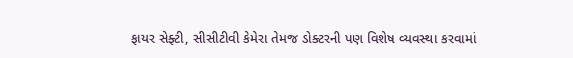ફાયર સેફ્ટી, સીસીટીવી કેમેરા તેમજ ડોક્ટરની પણ વિશેષ વ્યવસ્થા કરવામાં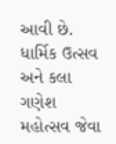આવી છે.
ધાર્મિક ઉત્સવ અને કલા
ગણેશ મહોત્સવ જેવા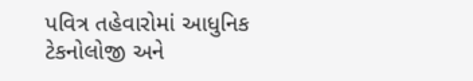પવિત્ર તહેવારોમાં આધુનિક ટેકનોલોજી અને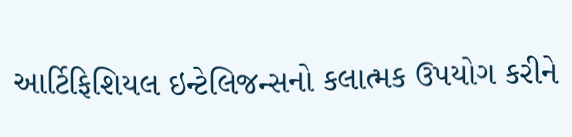આર્ટિફિશિયલ ઇન્ટેલિજન્સનો કલાત્મક ઉપયોગ કરીને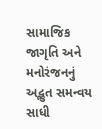સામાજિક જાગૃતિ અને મનોરંજનનું અદ્ભુત સમન્વય સાધી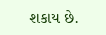શકાય છે.